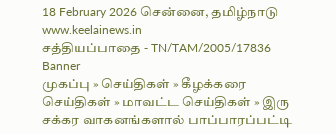18 February 2026 சென்னை, தமிழ்நாடு
www.keelainews.in
சத்தியப்பாதை - TN/TAM/2005/17836
Banner
முகப்பு » செய்திகள் » கீழக்கரை செய்திகள் » மாவட்ட செய்திகள் » இரு சக்கர வாகனங்களால் பாப்பாரப்பட்டி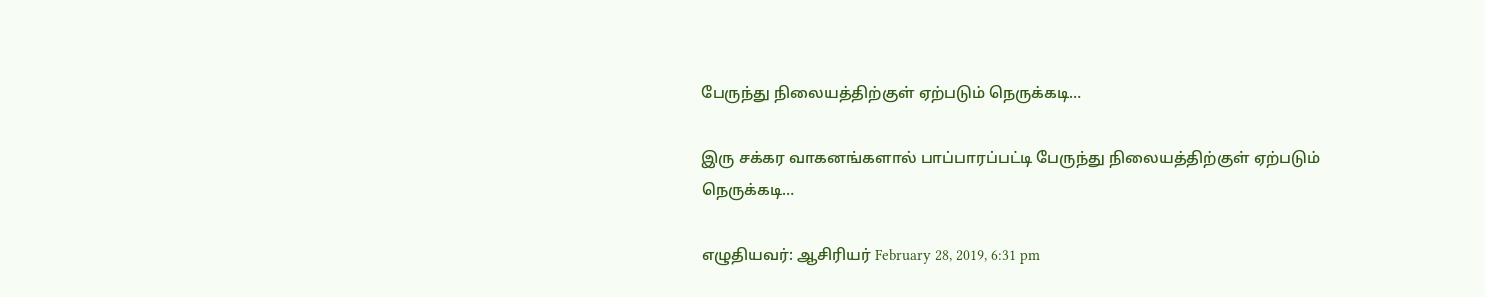பேருந்து நிலையத்திற்குள் ஏற்படும் நெருக்கடி…

இரு சக்கர வாகனங்களால் பாப்பாரப்பட்டி பேருந்து நிலையத்திற்குள் ஏற்படும் நெருக்கடி…

எழுதியவர்: ஆசிரியர் February 28, 2019, 6:31 pm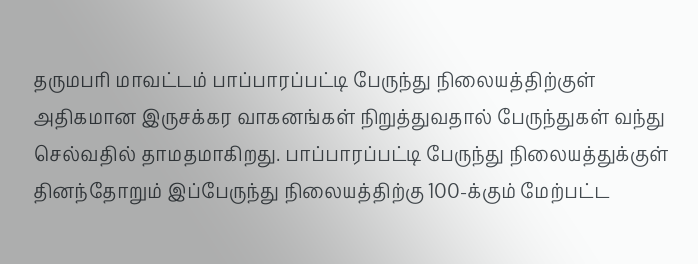தருமபரி மாவட்டம் பாப்பாரப்பட்டி பேருந்து நிலையத்திற்குள் அதிகமான இருசக்கர வாகனங்கள் நிறுத்துவதால் பேருந்துகள் வந்து செல்வதில் தாமதமாகிறது. பாப்பாரப்பட்டி பேருந்து நிலையத்துக்குள் தினந்தோறும் இப்பேருந்து நிலையத்திற்கு 100-க்கும் மேற்பட்ட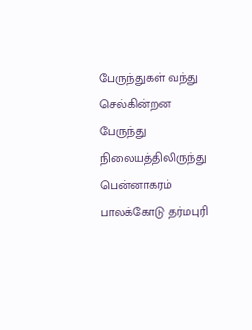பேருந்துகள் வந்து செல்கின்றன பேருந்து நிலையத்திலிருந்து பென்னாகரம் பாலக்கோடு தர்மபுரி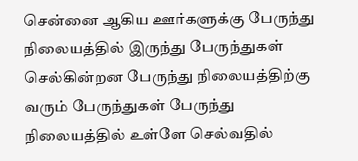சென்னை ஆகிய ஊர்களுக்கு பேருந்து நிலையத்தில் இருந்து பேருந்துகள் செல்கின்றன பேருந்து நிலையத்திற்கு வரும் பேருந்துகள் பேருந்து நிலையத்தில் உள்ளே செல்வதில்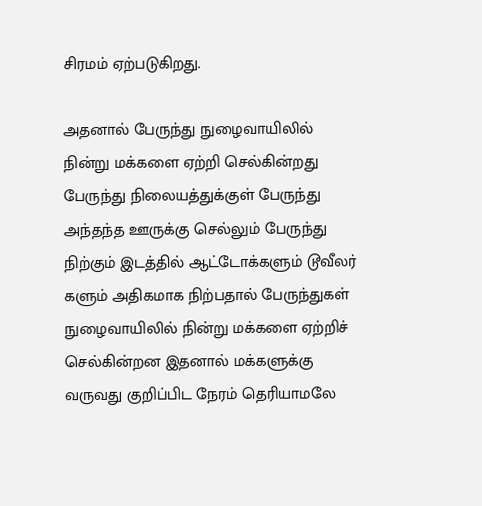சிரமம் ஏற்படுகிறது.

அதனால் பேருந்து நுழைவாயிலில்  நின்று மக்களை ஏற்றி செல்கின்றது பேருந்து நிலையத்துக்குள் பேருந்து அந்தந்த ஊருக்கு செல்லும் பேருந்து நிற்கும் இடத்தில் ஆட்டோக்களும் டூவீலர் களும் அதிகமாக நிற்பதால் பேருந்துகள் நுழைவாயிலில் நின்று மக்களை ஏற்றிச் செல்கின்றன இதனால் மக்களுக்கு வருவது குறிப்பிட நேரம் தெரியாமலே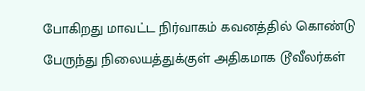போகிறது மாவட்ட நிர்வாகம் கவனத்தில் கொண்டு பேருந்து நிலையத்துக்குள் அதிகமாக டூவீலர்கள்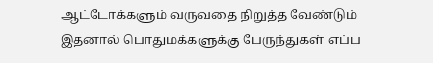ஆட்டோக்களும் வருவதை நிறுத்த வேண்டும் இதனால் பொதுமக்களுக்கு பேருந்துகள் எப்ப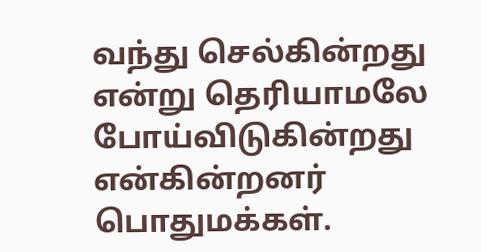வந்து செல்கின்றது என்று தெரியாமலே  போய்விடுகின்றது என்கின்றனர் பொதுமக்கள்.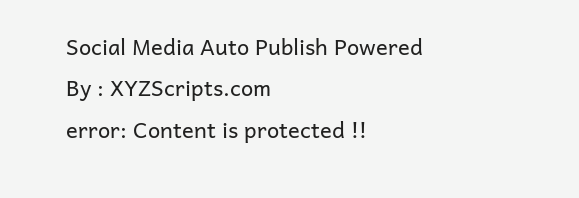Social Media Auto Publish Powered By : XYZScripts.com
error: Content is protected !!